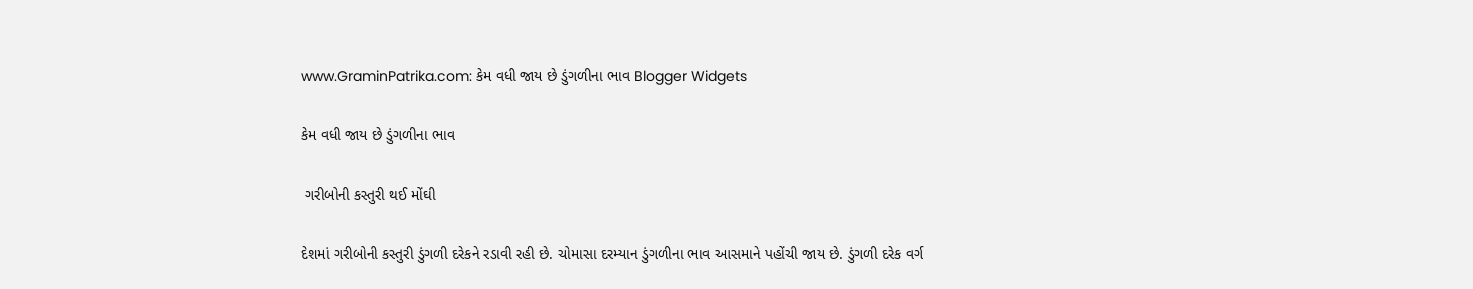www.GraminPatrika.com: કેમ વધી જાય છે ડુંગળીના ભાવ Blogger Widgets

કેમ વધી જાય છે ડુંગળીના ભાવ

 ગરીબોની કસ્તુરી થઈ મોંઘી

દેશમાં ગરીબોની કસ્તુરી ડુંગળી દરેકને રડાવી રહી છે. ચોમાસા દરમ્યાન ડુંગળીના ભાવ આસમાને પહોંચી જાય છે. ડુંગળી દરેક વર્ગ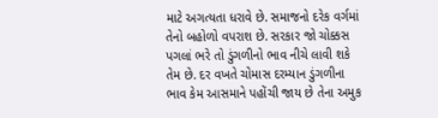માટે અગત્યતા ધરાવે છે. સમાજનો દરેક વર્ગમાં તેનો બહોળો વપરાશ છે. સરકાર જો ચોક્કસ પગલાં ભરે તો ડુંગળીનો ભાવ નીચે લાવી શકે તેમ છે. દર વખતે ચોમાસ દરમ્યાન ડુંગળીના ભાવ કેમ આસમાને પહોંચી જાય છે તેના અમુક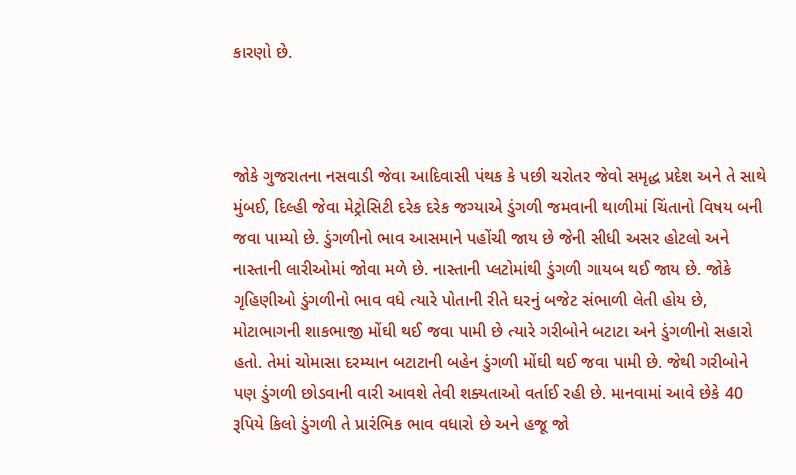કારણો છે.



જોકે ગુજરાતના નસવાડી જેવા આદિવાસી પંથક કે પછી ચરોતર જેવો સમૃદ્ધ પ્રદેશ અને તે સાથે  મુંબઈ, દિલ્હી જેવા મેટ્રોસિટી દરેક દરેક જગ્યાએ ડુંગળી જમવાની થાળીમાં ચિંતાનો વિષય બની જવા પામ્યો છે. ડુંગળીનો ભાવ આસમાને પહોંચી જાય છે જેની સીધી અસર હોટલો અને નાસ્તાની લારીઓમાં જોવા મળે છે. નાસ્તાની પ્લટોમાંથી ડુંગળી ગાયબ થઈ જાય છે. જોકે ગૃહિણીઓ ડુંગળીનો ભાવ વધે ત્યારે પોતાની રીતે ઘરનું બજેટ સંભાળી લેતી હોય છે, મોટાભાગની શાકભાજી મોંઘી થઈ જવા પામી છે ત્યારે ગરીબોને બટાટા અને ડુંગળીનો સહારો હતો. તેમાં ચોમાસા દરમ્યાન બટાટાની બહેન ડુંગળી મોંઘી થઈ જવા પામી છે. જેથી ગરીબોને પણ ડુંગળી છોડવાની વારી આવશે તેવી શક્યતાઓ વર્તાઈ રહી છે. માનવામાં આવે છેકે 40 રૂપિયે કિલો ડુંગળી તે પ્રારંભિક ભાવ વધારો છે અને હજૂ જો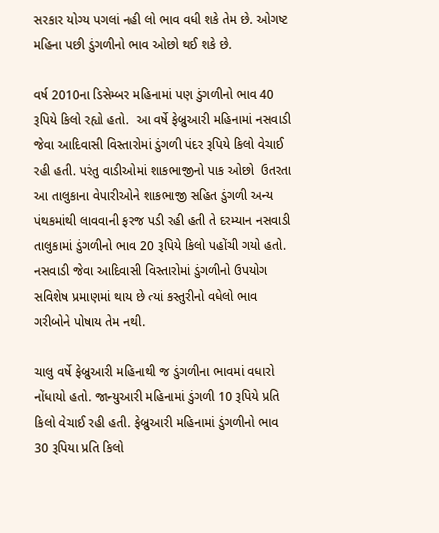સરકાર યોગ્ય પગલાં નહી લો ભાવ વધી શકે તેમ છે. ઓગષ્ટ મહિના પછી ડુંગળીનો ભાવ ઓછો થઈ શકે છે.

વર્ષ 2010ના ડિસેમ્બર મહિનામાં પણ ડુંગળીનો ભાવ 40 રૂપિયે કિલો રહ્યો હતો.  આ વર્ષે ફેબ્રુઆરી મહિનામાં નસવાડી જેવા આદિવાસી વિસ્તારોમાં ડુંગળી પંદર રૂપિયે કિલો વેચાઈ રહી હતી. પરંતુ વાડીઓમાં શાકભાજીનો પાક ઓછો  ઉતરતા આ તાલુકાના વેપારીઓને શાકભાજી સહિત ડુંગળી અન્ય પંથકમાંથી લાવવાની ફરજ પડી રહી હતી તે દરમ્યાન નસવાડી તાલુકામાં ડુંગળીનો ભાવ 20 રૂપિયે કિલો પહોંચી ગયો હતો. નસવાડી જેવા આદિવાસી વિસ્તારોમાં ડુંગળીનો ઉપયોગ સવિશેષ પ્રમાણમાં થાય છે ત્યાં કસ્તુરીનો વધેલો ભાવ ગરીબોને પોષાય તેમ નથી.

ચાલુ વર્ષે ફેબ્રુઆરી મહિનાથી જ ડુંગળીના ભાવમાં વધારો નોંધાયો હતો. જાન્યુઆરી મહિનામાં ડુંગળી 10 રૂપિયે પ્રતિ કિલો વેચાઈ રહી હતી. ફેબ્રુઆરી મહિનામાં ડુંગળીનો ભાવ 30 રૂપિયા પ્રતિ કિલો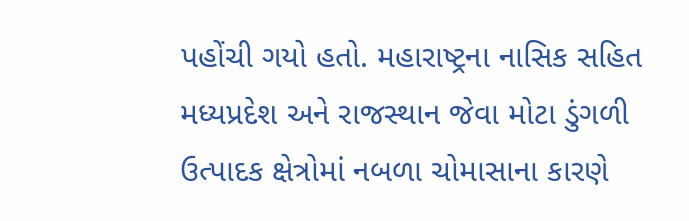પહોંચી ગયો હતો. મહારાષ્ટ્રના નાસિક સહિત મધ્યપ્રદેશ અને રાજસ્થાન જેવા મોટા ડુંગળી ઉત્પાદક ક્ષેત્રોમાં નબળા ચોમાસાના કારણે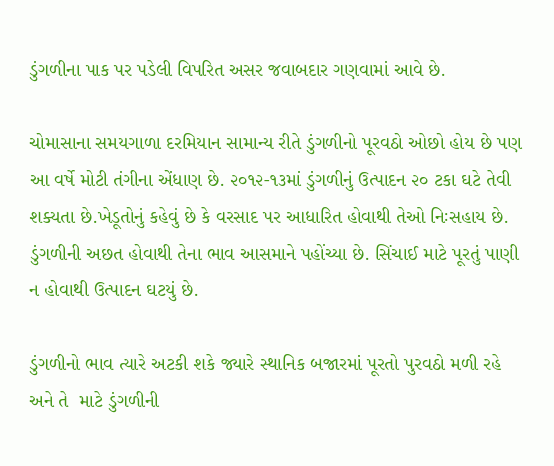ડુંગળીના પાક પર પડેલી વિપરિત અસર જવાબદાર ગણવામાં આવે છે.

ચોમાસાના સમયગાળા દરમિયાન સામાન્ય રીતે ડુંગળીનો પૂરવઠો ઓછો હોય છે પણ આ વર્ષે મોટી તંગીના એંધાણ છે. ૨૦૧૨-૧૩માં ડુંગળીનું ઉત્પાદન ૨૦ ટકા ઘટે તેવી શક્યતા છે.ખેડૂતોનું કહેવું છે કે વરસાદ પર આધારિત હોવાથી તેઓ નિઃસહાય છે. ડુંગળીની અછત હોવાથી તેના ભાવ આસમાને પહોંચ્યા છે. સિંચાઈ માટે પૂરતું પાણી ન હોવાથી ઉત્પાદન ઘટયું છે.

ડુંગળીનો ભાવ ત્યારે અટકી શકે જ્યારે સ્થાનિક બજારમાં પૂરતો પુરવઠો મળી રહે અને તે  માટે ડુંગળીની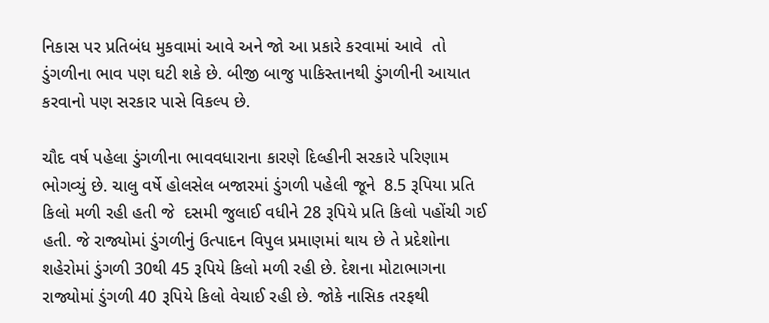નિકાસ પર પ્રતિબંધ મુકવામાં આવે અને જો આ પ્રકારે કરવામાં આવે  તો ડુંગળીના ભાવ પણ ઘટી શકે છે. બીજી બાજુ પાકિસ્તાનથી ડુંગળીની આયાત કરવાનો પણ સરકાર પાસે વિકલ્પ છે.

ચૌદ વર્ષ પહેલા ડુંગળીના ભાવવધારાના કારણે દિલ્હીની સરકારે પરિણામ ભોગવ્યું છે. ચાલુ વર્ષે હોલસેલ બજારમાં ડુંગળી પહેલી જૂને  8.5 રૂપિયા પ્રતિ કિલો મળી રહી હતી જે  દસમી જુલાઈ વધીને 28 રૂપિયે પ્રતિ કિલો પહોંચી ગઈ હતી. જે રાજ્યોમાં ડુંગળીનું ઉત્પાદન વિપુલ પ્રમાણમાં થાય છે તે પ્રદેશોના શહેરોમાં ડુંગળી 30થી 45 રૂપિયે કિલો મળી રહી છે. દેશના મોટાભાગના રાજ્યોમાં ડુંગળી 40 રૂપિયે કિલો વેચાઈ રહી છે. જોકે નાસિક તરફથી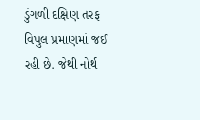ડુંગળી દક્ષિણ તરફ વિપુલ પ્રમાણમાં જઈ રહી છે. જેથી નોર્થ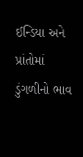ઈન્ડિયા અને પ્રાંતોમાં ડુંગળીનો ભાવ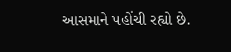આસમાને પહોંચી રહ્યો છે.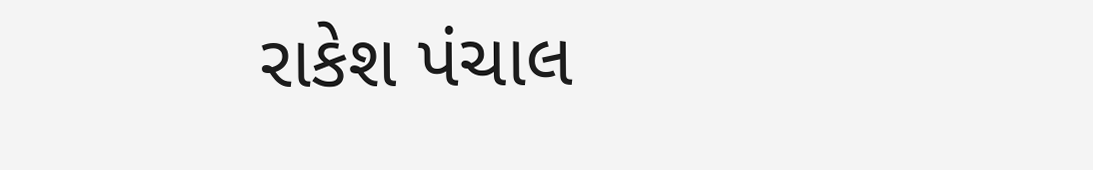રાકેશ પંચાલ